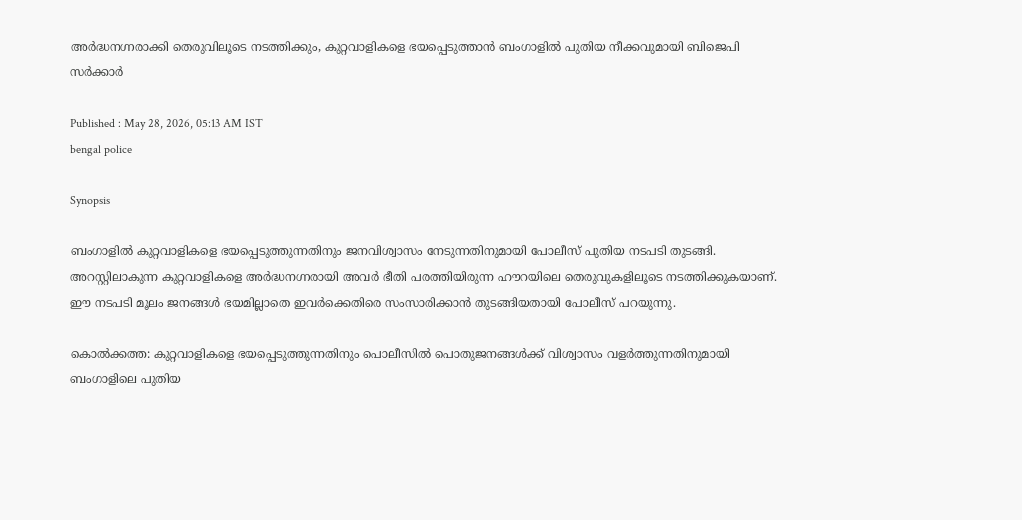അർദ്ധനഗ്നരാക്കി തെരുവിലൂടെ നടത്തിക്കും, കുറ്റവാളികളെ ഭയപ്പെടുത്താൻ ബംഗാളിൽ പുതിയ നീക്കവുമായി ബിജെപി സർക്കാർ

Published : May 28, 2026, 05:13 AM IST
bengal police

Synopsis

ബംഗാളിൽ കുറ്റവാളികളെ ഭയപ്പെടുത്തുന്നതിനും ജനവിശ്വാസം നേടുന്നതിനുമായി പോലീസ് പുതിയ നടപടി തുടങ്ങി. അറസ്റ്റിലാകുന്ന കുറ്റവാളികളെ അർദ്ധനഗ്നരായി അവർ ഭീതി പരത്തിയിരുന്ന ഹൗറയിലെ തെരുവുകളിലൂടെ നടത്തിക്കുകയാണ്. ഈ നടപടി മൂലം ജനങ്ങൾ ഭയമില്ലാതെ ഇവർക്കെതിരെ സംസാരിക്കാൻ തുടങ്ങിയതായി പോലീസ് പറയുന്നു.

കൊൽക്കത്ത: കുറ്റവാളികളെ ഭയപ്പെടുത്തുന്നതിനും പൊലീസിൽ പൊതുജനങ്ങൾക്ക് വിശ്വാസം വളർത്തുന്നതിനുമായി ബംഗാളിലെ പുതിയ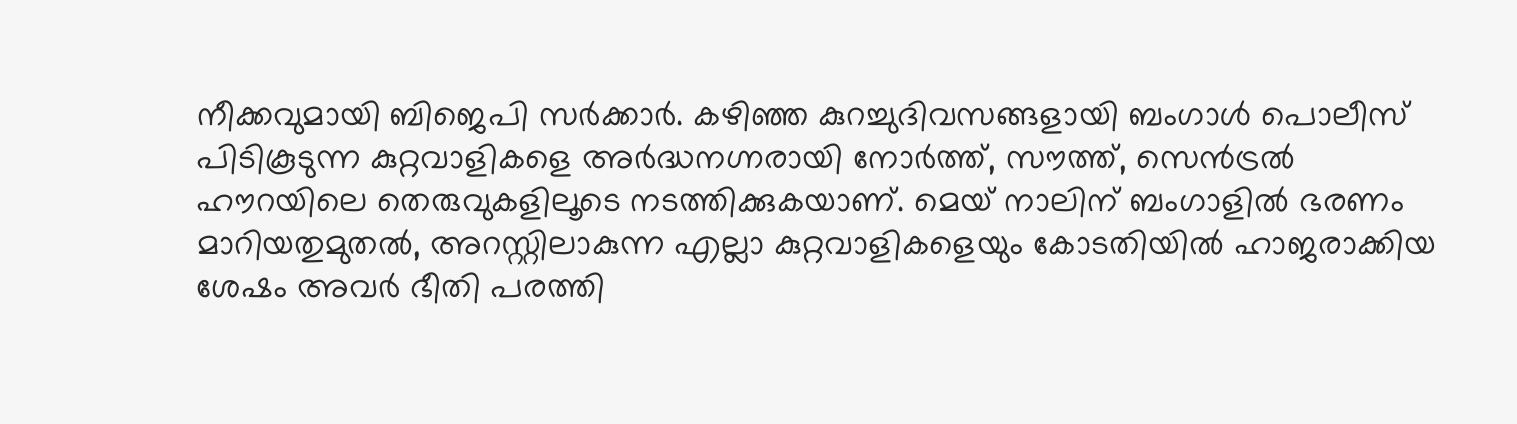നീക്കവുമായി ബിജെപി സർക്കാർ. കഴിഞ്ഞ കുറച്ചുദിവസങ്ങളായി ബംഗാൾ പൊലീസ് പിടികൂടുന്ന കുറ്റവാളികളെ അർദ്ധനഗ്നരായി നോർത്ത്, സൗത്ത്, സെൻട്രൽ ഹൗറയിലെ തെരുവുകളിലൂടെ നടത്തിക്കുകയാണ്. മെയ് നാലിന് ബംഗാളിൽ ഭരണം മാറിയതുമുതൽ, അറസ്റ്റിലാകുന്ന എല്ലാ കുറ്റവാളികളെയും കോടതിയിൽ ഹാജരാക്കിയ ശേഷം അവർ ഭീതി പരത്തി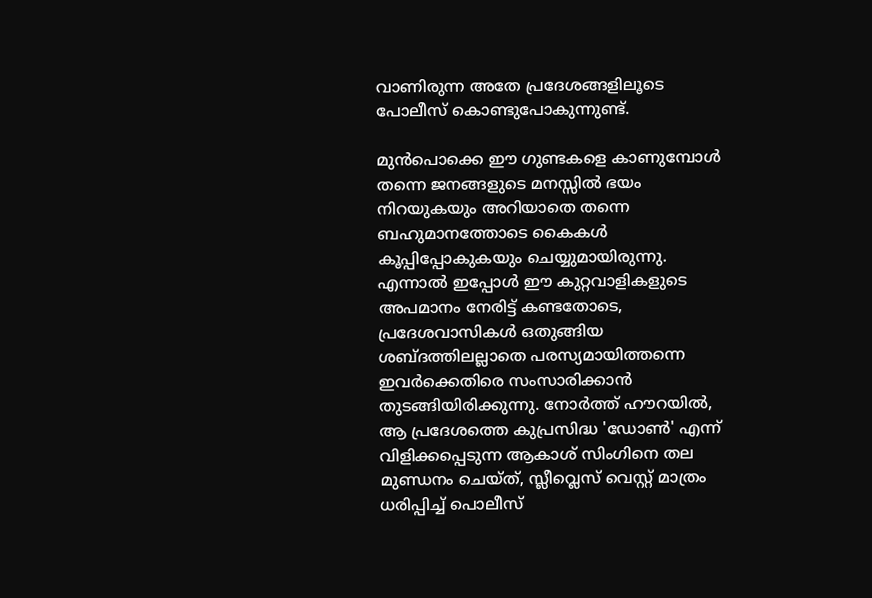വാണിരുന്ന അതേ പ്രദേശങ്ങളിലൂടെ പോലീസ് കൊണ്ടുപോകുന്നുണ്ട്.

മുൻപൊക്കെ ഈ ഗുണ്ടകളെ കാണുമ്പോൾ തന്നെ ജനങ്ങളുടെ മനസ്സിൽ ഭയം നിറയുകയും അറിയാതെ തന്നെ ബഹുമാനത്തോടെ കൈകൾ കൂപ്പിപ്പോകുകയും ചെയ്യുമായിരുന്നു. എന്നാൽ ഇപ്പോൾ ഈ കുറ്റവാളികളുടെ അപമാനം നേരിട്ട് കണ്ടതോടെ, പ്രദേശവാസികൾ ഒതുങ്ങിയ ശബ്‍ദത്തിലല്ലാതെ പരസ്യമായിത്തന്നെ ഇവർക്കെതിരെ സംസാരിക്കാൻ തുടങ്ങിയിരിക്കുന്നു. നോർത്ത് ഹൗറയിൽ, ആ പ്രദേശത്തെ കുപ്രസിദ്ധ 'ഡോൺ' എന്ന് വിളിക്കപ്പെടുന്ന ആകാശ് സിംഗിനെ തല മുണ്ഡനം ചെയ്ത്, സ്ലീവ്ലെസ് വെസ്റ്റ് മാത്രം ധരിപ്പിച്ച് പൊലീസ്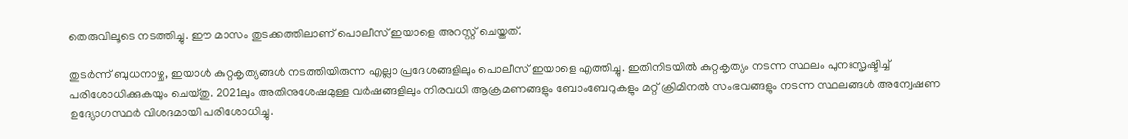തെരുവിലൂടെ നടത്തിച്ചു. ഈ മാസം തുടക്കത്തിലാണ് പൊലീസ് ഇയാളെ അറസ്റ്റ് ചെയ്തത്.

തുടർന്ന് ബുധനാഴ്ച, ഇയാൾ കുറ്റകൃത്യങ്ങൾ നടത്തിയിരുന്ന എല്ലാ പ്രദേശങ്ങളിലും പൊലീസ് ഇയാളെ എത്തിച്ചു. ഇതിനിടയിൽ കുറ്റകൃത്യം നടന്ന സ്ഥലം പുനഃസൃഷ്ടിച്ച് പരിശോധിക്കുകയും ചെയ്തു. 2021ലും അതിനുശേഷമുള്ള വർഷങ്ങളിലും നിരവധി ആക്രമണങ്ങളും ബോംബേറുകളും മറ്റ് ക്രിമിനൽ സംഭവങ്ങളും നടന്ന സ്ഥലങ്ങൾ അന്വേഷണ ഉദ്യോഗസ്ഥർ വിശദമായി പരിശോധിച്ചു.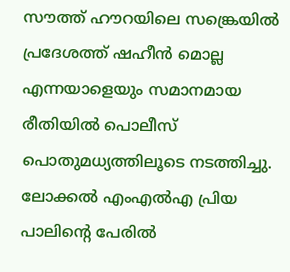സൗത്ത് ഹൗറയിലെ സങ്ക്രെയിൽ പ്രദേശത്ത് ഷഹീൻ മൊല്ല എന്നയാളെയും സമാനമായ രീതിയിൽ പൊലീസ് പൊതുമധ്യത്തിലൂടെ നടത്തിച്ചു. ലോക്കൽ എംഎൽഎ പ്രിയ പാലിന്‍റെ പേരിൽ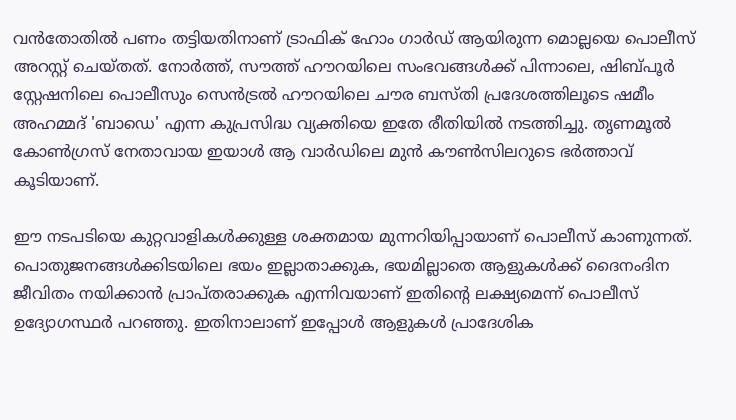വൻതോതിൽ പണം തട്ടിയതിനാണ് ട്രാഫിക് ഹോം ഗാർഡ് ആയിരുന്ന മൊല്ലയെ പൊലീസ് അറസ്റ്റ് ചെയ്തത്. നോർത്ത്, സൗത്ത് ഹൗറയിലെ സംഭവങ്ങൾക്ക് പിന്നാലെ, ഷിബ്പൂർ സ്റ്റേഷനിലെ പൊലീസും സെൻട്രൽ ഹൗറയിലെ ചൗര ബസ്തി പ്രദേശത്തിലൂടെ ഷമീം അഹമ്മദ് 'ബാഡെ' എന്ന കുപ്രസിദ്ധ വ്യക്തിയെ ഇതേ രീതിയിൽ നടത്തിച്ചു. തൃണമൂൽ കോൺഗ്രസ് നേതാവായ ഇയാൾ ആ വാർഡിലെ മുൻ കൗൺസിലറുടെ ഭർത്താവ് കൂടിയാണ്.

ഈ നടപടിയെ കുറ്റവാളികൾക്കുള്ള ശക്തമായ മുന്നറിയിപ്പായാണ് പൊലീസ് കാണുന്നത്. പൊതുജനങ്ങൾക്കിടയിലെ ഭയം ഇല്ലാതാക്കുക, ഭയമില്ലാതെ ആളുകൾക്ക് ദൈനംദിന ജീവിതം നയിക്കാൻ പ്രാപ്തരാക്കുക എന്നിവയാണ് ഇതിന്റെ ലക്ഷ്യമെന്ന് പൊലീസ് ഉദ്യോഗസ്ഥർ പറഞ്ഞു. ഇതിനാലാണ് ഇപ്പോൾ ആളുകൾ പ്രാദേശിക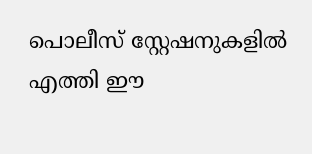പൊലീസ് സ്റ്റേഷനുകളിൽ എത്തി ഈ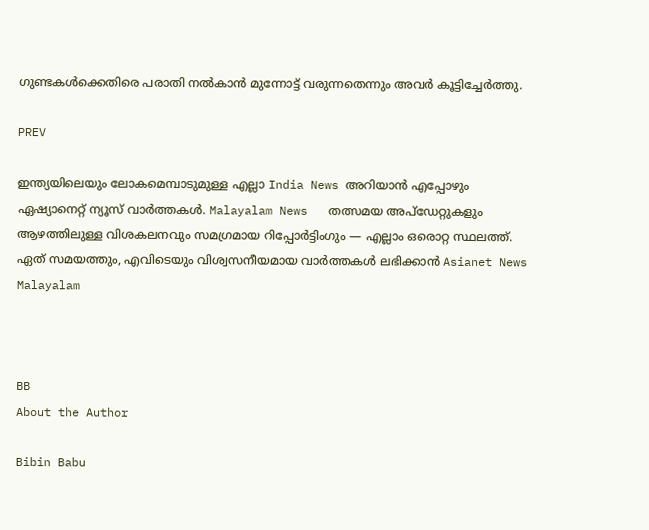ഗുണ്ടകൾക്കെതിരെ പരാതി നൽകാൻ മുന്നോട്ട് വരുന്നതെന്നും അവർ കൂട്ടിച്ചേർത്തു.

PREV

ഇന്ത്യയിലെയും ലോകമെമ്പാടുമുള്ള എല്ലാ India News അറിയാൻ എപ്പോഴും ഏഷ്യാനെറ്റ് ന്യൂസ് വാർത്തകൾ. Malayalam News   തത്സമയ അപ്‌ഡേറ്റുകളും ആഴത്തിലുള്ള വിശകലനവും സമഗ്രമായ റിപ്പോർട്ടിംഗും — എല്ലാം ഒരൊറ്റ സ്ഥലത്ത്. ഏത് സമയത്തും, എവിടെയും വിശ്വസനീയമായ വാർത്തകൾ ലഭിക്കാൻ Asianet News Malayalam



BB
About the Author

Bibin Babu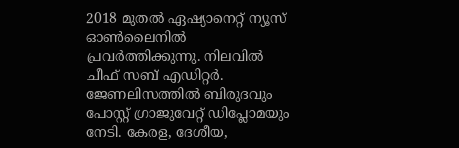2018 മുതല്‍ ഏഷ്യാനെറ്റ് ന്യൂസ് ഓണ്‍ലൈനില്‍ പ്രവര്‍ത്തിക്കുന്നു. നിലവില്‍ ചീഫ് സബ് എഡിറ്റർ. ജേണലിസത്തില്‍ ബിരുദവും പോസ്റ്റ് ഗ്രാജുവേറ്റ് ഡിപ്ലോമയും നേടി. കേരള, ദേശീയ,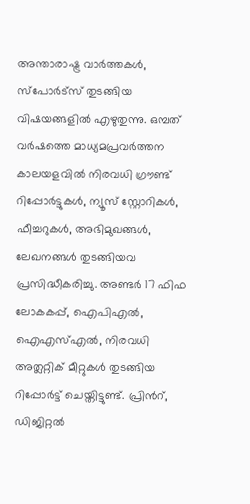അന്താരാഷ്ട്ര വാര്‍ത്തകള്‍, സ്പോര്‍ട്സ് തുടങ്ങിയ വിഷയങ്ങളില്‍ എഴുതുന്നു. ഒമ്പത് വര്‍ഷത്തെ മാധ്യമപ്രവര്‍ത്തന കാലയളവില്‍ നിരവധി ഗ്രൗണ്ട് റിപ്പോര്‍ട്ടുകള്‍, ന്യൂസ് സ്റ്റോറികള്‍, ഫീച്ചറുകള്‍, അഭിമുഖങ്ങള്‍, ലേഖനങ്ങള്‍ തുടങ്ങിയവ പ്രസിദ്ധീകരിച്ചു. അണ്ടര്‍ 17 ഫിഫ ലോകകപ്പ്, ഐപിഎൽ, ഐഎസ്എൽ, നിരവധി അത്ലറ്റിക് മീറ്റുകൾ തുടങ്ങിയ റിപ്പോര്‍ട്ട് ചെയ്തിട്ടുണ്ട്. പ്രിന്‍റ്, ഡിജിറ്റല്‍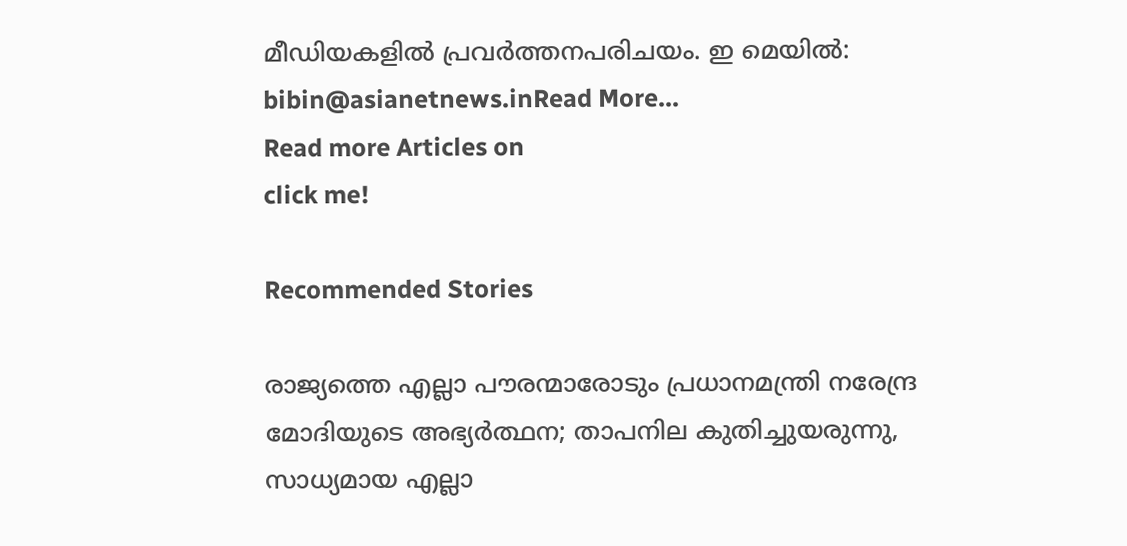മീഡിയകളില്‍ പ്രവര്‍ത്തനപരിചയം. ഇ മെയില്‍: bibin@asianetnews.inRead More...
Read more Articles on
click me!

Recommended Stories

രാജ്യത്തെ എല്ലാ പൗരന്മാരോടും പ്രധാനമന്ത്രി നരേന്ദ്ര മോദിയുടെ അഭ്യർത്ഥന; താപനില കുതിച്ചുയരുന്നു, സാധ്യമായ എല്ലാ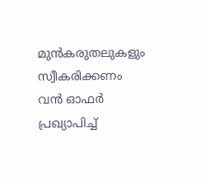മുൻകരുതലുകളും സ്വീകരിക്കണം
വൻ ഓഫർ പ്രഖ്യാപിച്ച്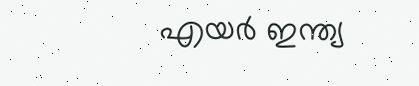എയര്‍ ഇന്ത്യ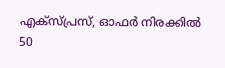എക്‌സ്പ്രസ്, ഓഫര്‍ നിരക്കില്‍ 50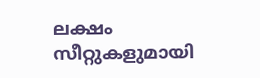ലക്ഷം സീറ്റുകളുമായി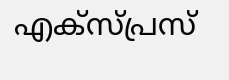എക്സ്പ്രസ്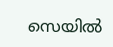സെയില്‍